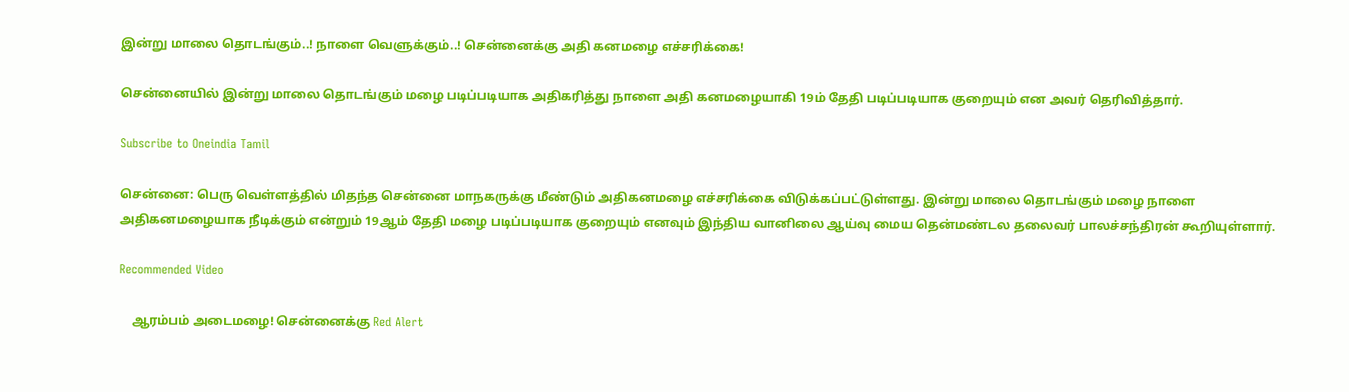இன்று மாலை தொடங்கும்..! நாளை வெளுக்கும்..! சென்னைக்கு அதி கனமழை எச்சரிக்கை!

சென்னையில் இன்று மாலை தொடங்கும் மழை படிப்படியாக அதிகரித்து நாளை அதி கனமழையாகி 19ம் தேதி படிப்படியாக குறையும் என அவர் தெரிவித்தார்.

Subscribe to Oneindia Tamil

சென்னை: பெரு வெள்ளத்தில் மிதந்த சென்னை மாநகருக்கு மீண்டும் அதிகனமழை எச்சரிக்கை விடுக்கப்பட்டுள்ளது. இன்று மாலை தொடங்கும் மழை நாளை அதிகனமழையாக நீடிக்கும் என்றும் 19ஆம் தேதி மழை படிப்படியாக குறையும் எனவும் இந்திய வானிலை ஆய்வு மைய தென்மண்டல தலைவர் பாலச்சந்திரன் கூறியுள்ளார்.

Recommended Video

    ஆரம்பம் அடைமழை! சென்னைக்கு Red Alert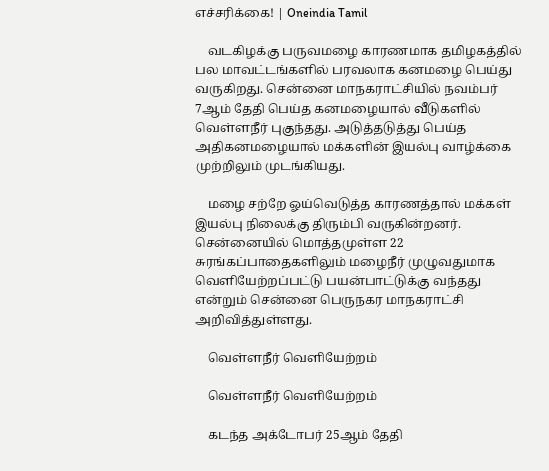எச்சரிக்கை! | Oneindia Tamil

    வடகிழக்கு பருவமழை காரணமாக தமிழகத்தில் பல மாவட்டங்களில் பரவலாக கனமழை பெய்து வருகிறது. சென்னை மாநகராட்சியில் நவம்பர் 7ஆம் தேதி பெய்த கனமழையால் வீடுகளில் வெள்ளநீர் புகுந்தது. அடுத்தடுத்து பெய்த அதிகனமழையால் மக்களின் இயல்பு வாழ்க்கை முற்றிலும் முடங்கியது.

    மழை சற்றே ஓய்வெடுத்த காரணத்தால் மக்கள் இயல்பு நிலைக்கு திரும்பி வருகின்றனர். சென்னையில் மொத்தமுள்ள 22 சுரங்கப்பாதைகளிலும் மழைநீர் முழுவதுமாக வெளியேற்றப்பட்டு பயன்பாட்டுக்கு வந்தது என்றும் சென்னை பெருநகர மாநகராட்சி அறிவித்துள்ளது.

    வெள்ளநீர் வெளியேற்றம்

    வெள்ளநீர் வெளியேற்றம்

    கடந்த அக்டோபர் 25ஆம் தேதி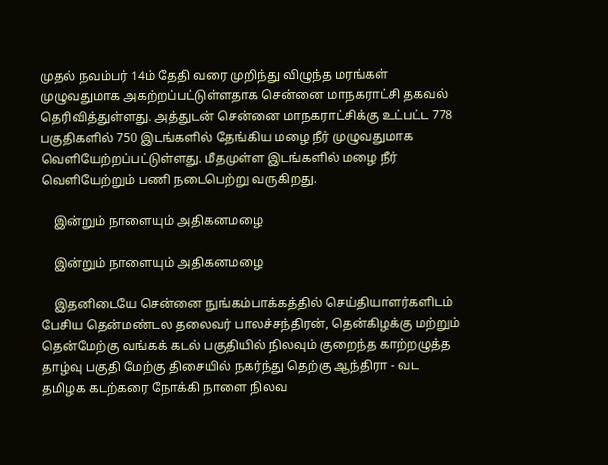முதல் நவம்பர் 14ம் தேதி வரை முறிந்து விழுந்த மரங்கள் முழுவதுமாக அகற்றப்பட்டுள்ளதாக சென்னை மாநகராட்சி தகவல் தெரிவித்துள்ளது. அத்துடன் சென்னை மாநகராட்சிக்கு உட்பட்ட 778 பகுதிகளில் 750 இடங்களில் தேங்கிய மழை நீர் முழுவதுமாக வெளியேற்றப்பட்டுள்ளது. மீதமுள்ள இடங்களில் மழை நீர் வெளியேற்றும் பணி நடைபெற்று வருகிறது.

    இன்றும் நாளையும் அதிகனமழை

    இன்றும் நாளையும் அதிகனமழை

    இதனிடையே சென்னை நுங்கம்பாக்கத்தில் செய்தியாளர்களிடம் பேசிய தென்மண்டல தலைவர் பாலச்சந்திரன், தென்கிழக்கு மற்றும் தென்மேற்கு வங்கக் கடல் பகுதியில் நிலவும் குறைந்த காற்றழுத்த தாழ்வு பகுதி மேற்கு திசையில் நகர்ந்து தெற்கு ஆந்திரா - வட தமிழக கடற்கரை நோக்கி நாளை நிலவ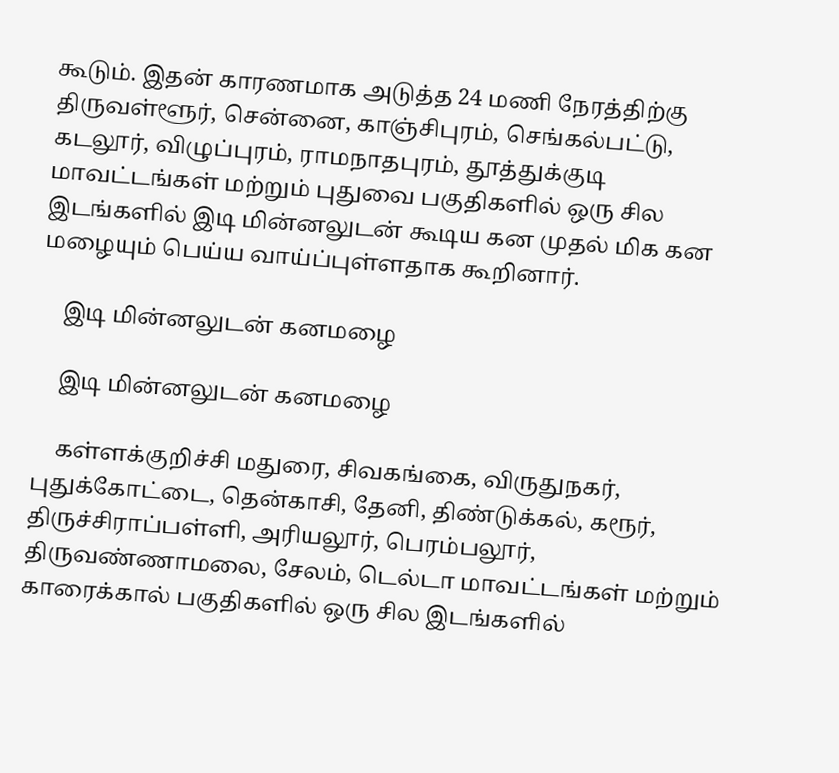கூடும். இதன் காரணமாக அடுத்த 24 மணி நேரத்திற்கு திருவள்ளூர், சென்னை, காஞ்சிபுரம், செங்கல்பட்டு, கடலூர், விழுப்புரம், ராமநாதபுரம், தூத்துக்குடி மாவட்டங்கள் மற்றும் புதுவை பகுதிகளில் ஒரு சில இடங்களில் இடி மின்னலுடன் கூடிய கன முதல் மிக கன மழையும் பெய்ய வாய்ப்புள்ளதாக கூறினார்.

    இடி மின்னலுடன் கனமழை

    இடி மின்னலுடன் கனமழை

    கள்ளக்குறிச்சி மதுரை, சிவகங்கை, விருதுநகர், புதுக்கோட்டை, தென்காசி, தேனி, திண்டுக்கல், கரூர், திருச்சிராப்பள்ளி, அரியலூர், பெரம்பலூர், திருவண்ணாமலை, சேலம், டெல்டா மாவட்டங்கள் மற்றும் காரைக்கால் பகுதிகளில் ஒரு சில இடங்களில்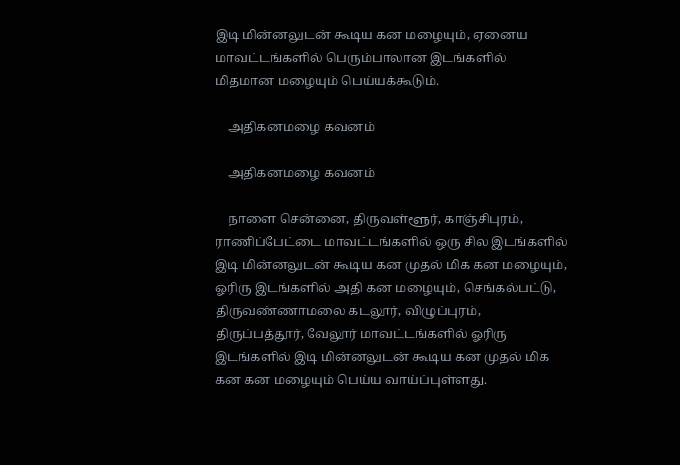இடி மின்னலுடன் கூடிய கன மழையும், ஏனைய மாவட்டங்களில் பெரும்பாலான இடங்களில் மிதமான மழையும் பெய்யக்கூடும்.

    அதிகனமழை கவனம்

    அதிகனமழை கவனம்

    நாளை சென்னை, திருவள்ளூர், காஞ்சிபுரம், ராணிப்பேட்டை மாவட்டங்களில் ஒரு சில இடங்களில் இடி மின்னலுடன் கூடிய கன முதல் மிக கன மழையும், ஓரிரு இடங்களில் அதி கன மழையும், செங்கல்பட்டு, திருவண்ணாமலை கடலூர், விழுப்புரம், திருப்பத்தூர், வேலூர் மாவட்டங்களில் ஓரிரு இடங்களில் இடி மின்னலுடன் கூடிய கன முதல் மிக கன கன மழையும் பெய்ய வாய்ப்புள்ளது.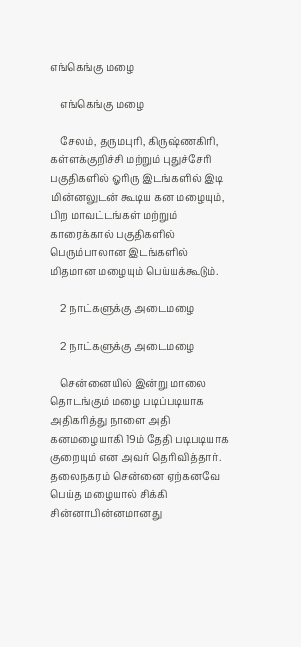எங்கெங்கு மழை

    எங்கெங்கு மழை

    சேலம், தருமபுரி, கிருஷ்ணகிரி, கள்ளக்குறிச்சி மற்றும் புதுச்சேரி பகுதிகளில் ஓரிரு இடங்களில் இடி மின்னலுடன் கூடிய கன மழையும், பிற மாவட்டங்கள் மற்றும் காரைக்கால் பகுதிகளில் பெரும்பாலான இடங்களில் மிதமான மழையும் பெய்யக்கூடும்.

    2 நாட்களுக்கு அடைமழை

    2 நாட்களுக்கு அடைமழை

    சென்னையில் இன்று மாலை தொடங்கும் மழை படிப்படியாக அதிகரித்து நாளை அதி கனமழையாகி 19ம் தேதி படிபடியாக குறையும் என அவர் தெரிவித்தார். தலைநகரம் சென்னை ஏற்கனவே பெய்த மழையால் சிக்கி சின்னாபின்னமானது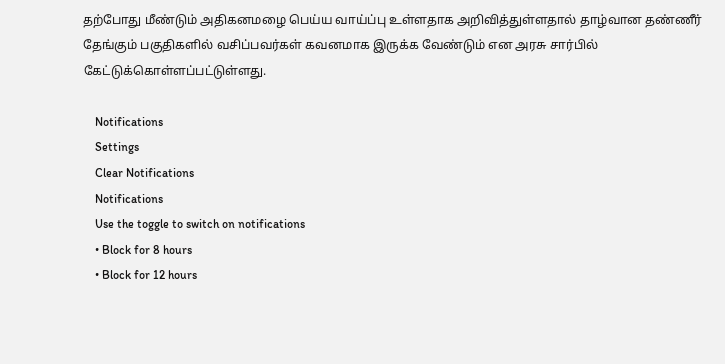தற்போது மீண்டும் அதிகனமழை பெய்ய வாய்ப்பு உள்ளதாக அறிவித்துள்ளதால் தாழ்வான தண்ணீர் தேங்கும் பகுதிகளில் வசிப்பவர்கள் கவனமாக இருக்க வேண்டும் என அரசு சார்பில் கேட்டுக்கொள்ளப்பட்டுள்ளது.

    Notifications
    Settings
    Clear Notifications
    Notifications
    Use the toggle to switch on notifications
    • Block for 8 hours
    • Block for 12 hours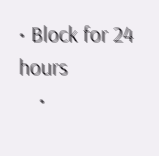• Block for 24 hours
    •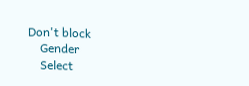Don't block
    Gender
    Select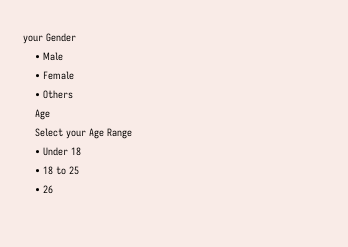your Gender
    • Male
    • Female
    • Others
    Age
    Select your Age Range
    • Under 18
    • 18 to 25
    • 26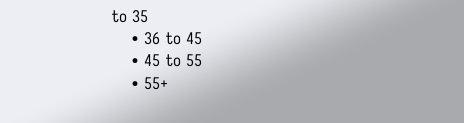to 35
    • 36 to 45
    • 45 to 55
    • 55+